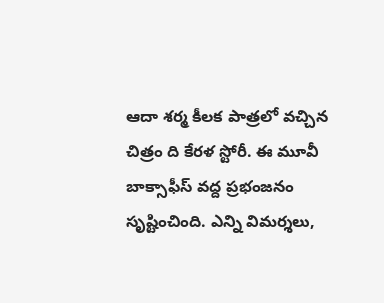ఆదా శర్మ కీలక పాత్రలో వచ్చిన చిత్రం ది కేరళ స్టోరీ. ఈ మూవీ బాక్సాఫీస్ వద్ద ప్రభంజనం సృష్టించింది. ఎన్ని విమర్శలు,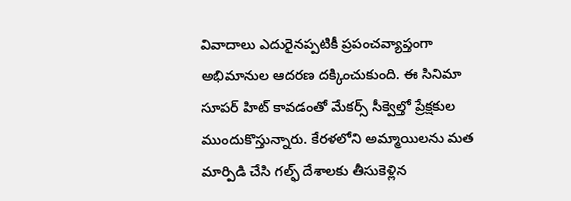వివాదాలు ఎదురైనప్పటికీ ప్రపంచవ్యాప్తంగా అభిమానుల ఆదరణ దక్కించుకుంది. ఈ సినిమా సూపర్ హిట్ కావడంతో మేకర్స్ సీక్వెల్తో ప్రేక్షకుల ముందుకొస్తున్నారు. కేరళలోని అమ్మాయిలను మత మార్పిడి చేసి గల్ఫ్ దేశాలకు తీసుకెళ్లిన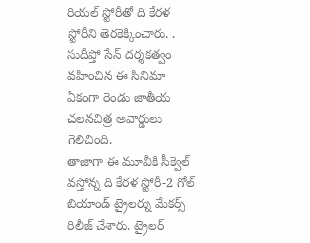రియల్ స్టోరీతో ది కేరళ స్టోరీని తెరకెక్కించారు. . సుదీప్తో సేన్ దర్శకత్వం వహించిన ఈ సినిమా ఏకంగా రెండు జాతీయ చలనచిత్ర అవార్డులు గెలిచింది.
తాజాగా ఈ మూవీకి సీక్వెల్ వస్తోన్న ది కేరళ స్టోరీ-2 గోల్ బియాండ్ ట్రైలర్ను మేకర్స్ రిలీజ్ చేశారు. ట్రైలర్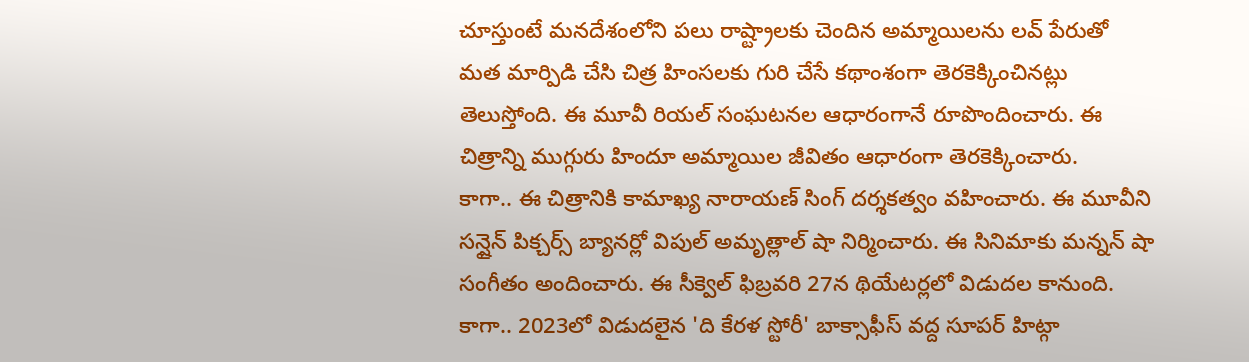చూస్తుంటే మనదేశంలోని పలు రాష్ట్రాలకు చెందిన అమ్మాయిలను లవ్ పేరుతో మత మార్పిడి చేసి చిత్ర హింసలకు గురి చేసే కథాంశంగా తెరకెక్కించినట్లు తెలుస్తోంది. ఈ మూవీ రియల్ సంఘటనల ఆధారంగానే రూపొందించారు. ఈ చిత్రాన్ని ముగ్గురు హిందూ అమ్మాయిల జీవితం ఆధారంగా తెరకెక్కించారు.
కాగా.. ఈ చిత్రానికి కామాఖ్య నారాయణ్ సింగ్ దర్శకత్వం వహించారు. ఈ మూవీని సన్షైన్ పిక్చర్స్ బ్యానర్లో విపుల్ అమృత్లాల్ షా నిర్మించారు. ఈ సినిమాకు మన్నన్ షా సంగీతం అందించారు. ఈ సీక్వెల్ ఫిబ్రవరి 27న థియేటర్లలో విడుదల కానుంది.
కాగా.. 2023లో విడుదలైన 'ది కేరళ స్టోరీ' బాక్సాఫీస్ వద్ద సూపర్ హిట్గా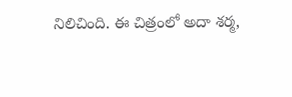నిలిచింది. ఈ చిత్రంలో అదా శర్మ,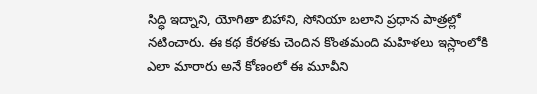సిద్ధి ఇద్నాని, యోగితా బిహాని, సోనియా బలాని ప్రధాన పాత్రల్లో నటించారు. ఈ కథ కేరళకు చెందిన కొంతమంది మహిళలు ఇస్లాంలోకి ఎలా మారారు అనే కోణంలో ఈ మూవీని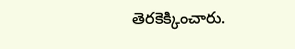తెరకెక్కించారు.